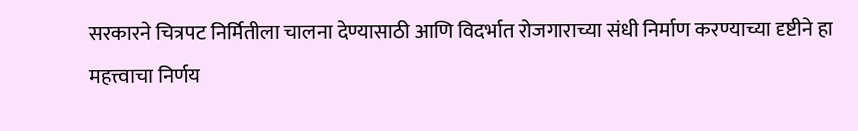सरकारने चित्रपट निर्मितीला चालना देण्यासाठी आणि विदर्भात रोजगाराच्या संधी निर्माण करण्याच्या दृष्टीने हा महत्त्वाचा निर्णय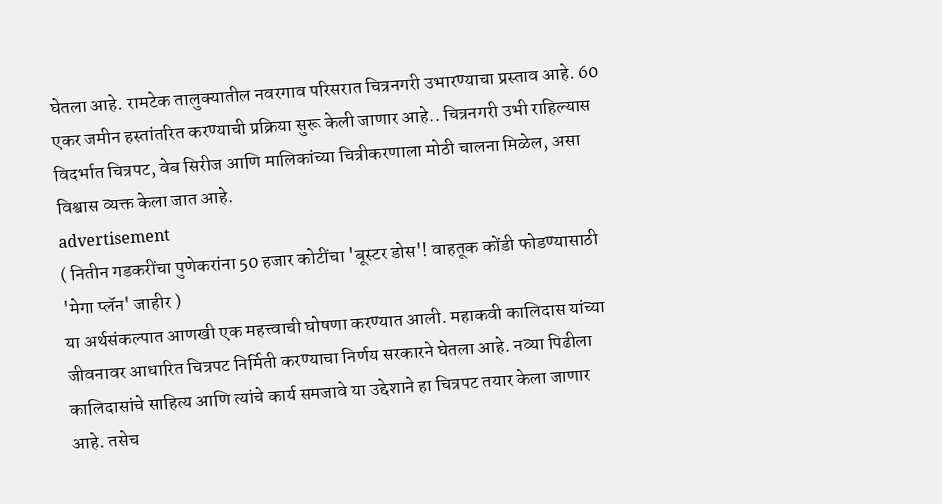घेतला आहे. रामटेक तालुक्यातील नवरगाव परिसरात चित्रनगरी उभारण्याचा प्रस्ताव आहे. 60 एकर जमीन हस्तांतरित करण्याची प्रक्रिया सुरू केली जाणार आहे.. चित्रनगरी उभी राहिल्यास विदर्भात चित्रपट, वेब सिरीज आणि मालिकांच्या चित्रीकरणाला मोठी चालना मिळेल, असा विश्वास व्यक्त केला जात आहे.
advertisement
( नितीन गडकरींचा पुणेकरांना 50 हजार कोटींचा 'बूस्टर डोस'! वाहतूक कोंडी फोडण्यासाठी 'मेगा प्लॅन' जाहीर )
या अर्थसंकल्पात आणखी एक महत्त्वाची घोषणा करण्यात आली. महाकवी कालिदास यांच्या जीवनावर आधारित चित्रपट निर्मिती करण्याचा निर्णय सरकारने घेतला आहे. नव्या पिढीला कालिदासांचे साहित्य आणि त्यांचे कार्य समजावे या उद्देशाने हा चित्रपट तयार केला जाणार आहे. तसेच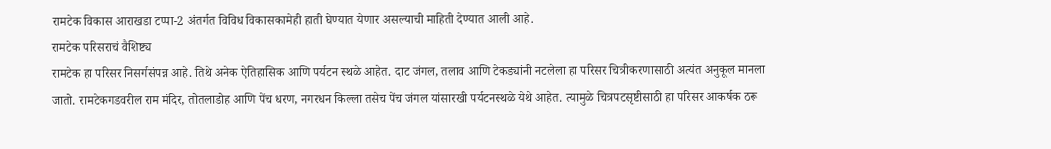रामटेक विकास आराखडा टप्पा-2 अंतर्गत विविध विकासकामेही हाती घेण्यात येणार असल्याची माहिती देण्यात आली आहे.
रामटेक परिसराचं वैशिष्ट्य
रामटेक हा परिसर निसर्गसंपन्न आहे. तिथे अनेक ऐतिहासिक आणि पर्यटन स्थळे आहेत. दाट जंगल, तलाव आणि टेकड्यांनी नटलेला हा परिसर चित्रीकरणासाठी अत्यंत अनुकूल मानला जातो. रामटेकगडवरील राम मंदिर, तोतलाडोह आणि पेंच धरण, नगरधन किल्ला तसेच पेंच जंगल यांसारखी पर्यटनस्थळे येथे आहेत. त्यामुळे चित्रपटसृष्टीसाठी हा परिसर आकर्षक ठरू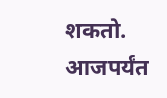शकतो.
आजपर्यंत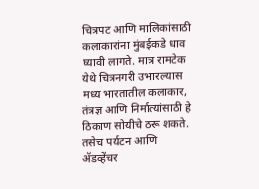चित्रपट आणि मालिकांसाठी कलाकारांना मुंबईकडे धाव घ्यावी लागते. मात्र रामटेक येथे चित्रनगरी उभारल्यास मध्य भारतातील कलाकार, तंत्रज्ञ आणि निर्मात्यांसाठी हे ठिकाण सोयीचे ठरू शकते. तसेच पर्यटन आणि ॲडव्हेंचर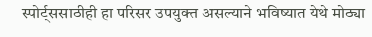स्पोर्ट्ससाठीही हा परिसर उपयुक्त असल्याने भविष्यात येथे मोठ्या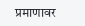प्रमाणावर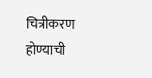चित्रीकरण होण्याची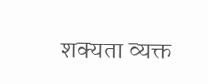शक्यता व्यक्त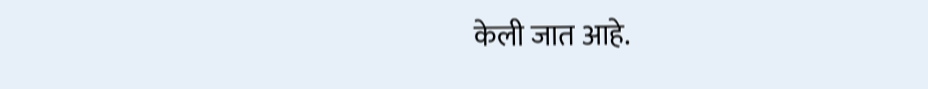केली जात आहे.